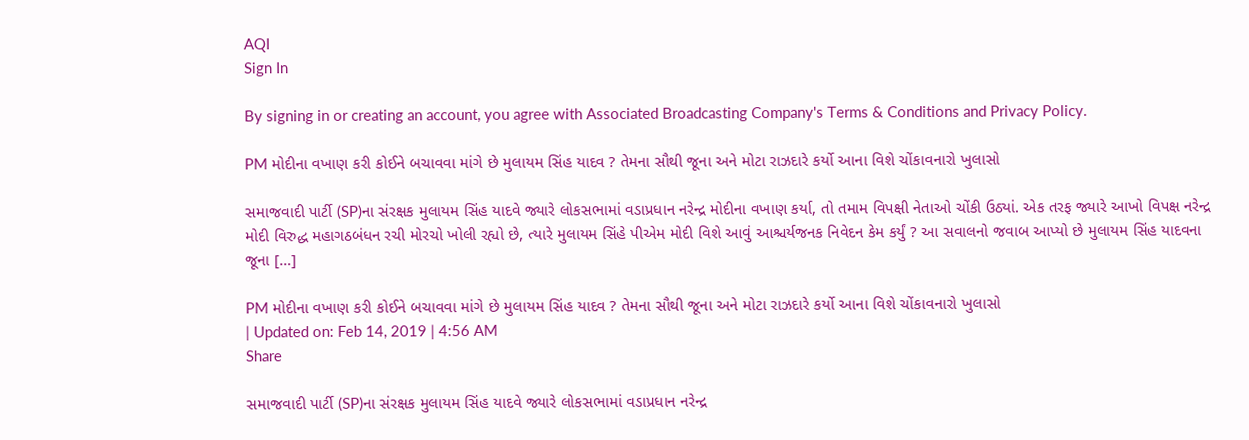AQI
Sign In

By signing in or creating an account, you agree with Associated Broadcasting Company's Terms & Conditions and Privacy Policy.

PM મોદીના વખાણ કરી કોઈને બચાવવા માંગે છે મુલાયમ સિંહ યાદવ ? તેમના સૌથી જૂના અને મોટા રાઝદારે કર્યો આના વિશે ચોંકાવનારો ખુલાસો

સમાજવાદી પાર્ટી (SP)ના સંરક્ષક મુલાયમ સિંહ યાદવે જ્યારે લોકસભામાં વડાપ્રધાન નરેન્દ્ર મોદીના વખાણ કર્યા, તો તમામ વિપક્ષી નેતાઓ ચોંકી ઉઠ્યાં. એક તરફ જ્યારે આખો વિપક્ષ નરેન્દ્ર મોદી વિરુદ્ધ મહાગઠબંધન રચી મોરચો ખોલી રહ્યો છે, ત્યારે મુલાયમ સિંહે પીએમ મોદી વિશે આવું આશ્ચર્યજનક નિવેદન કેમ કર્યું ? આ સવાલનો જવાબ આપ્યો છે મુલાયમ સિંહ યાદવના જૂના […]

PM મોદીના વખાણ કરી કોઈને બચાવવા માંગે છે મુલાયમ સિંહ યાદવ ? તેમના સૌથી જૂના અને મોટા રાઝદારે કર્યો આના વિશે ચોંકાવનારો ખુલાસો
| Updated on: Feb 14, 2019 | 4:56 AM
Share

સમાજવાદી પાર્ટી (SP)ના સંરક્ષક મુલાયમ સિંહ યાદવે જ્યારે લોકસભામાં વડાપ્રધાન નરેન્દ્ર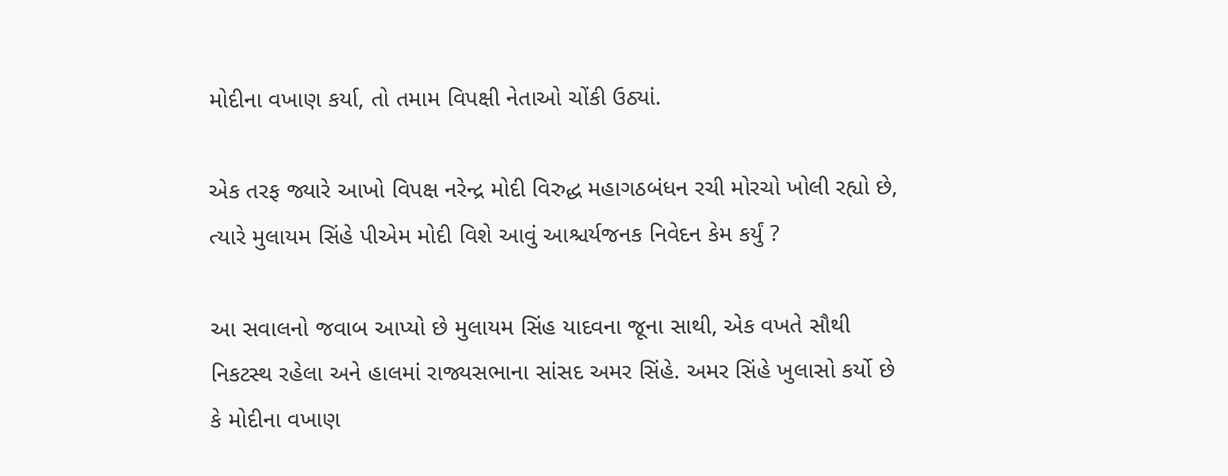મોદીના વખાણ કર્યા, તો તમામ વિપક્ષી નેતાઓ ચોંકી ઉઠ્યાં.

એક તરફ જ્યારે આખો વિપક્ષ નરેન્દ્ર મોદી વિરુદ્ધ મહાગઠબંધન રચી મોરચો ખોલી રહ્યો છે, ત્યારે મુલાયમ સિંહે પીએમ મોદી વિશે આવું આશ્ચર્યજનક નિવેદન કેમ કર્યું ?

આ સવાલનો જવાબ આપ્યો છે મુલાયમ સિંહ યાદવના જૂના સાથી, એક વખતે સૌથી નિકટસ્થ રહેલા અને હાલમાં રાજ્યસભાના સાંસદ અમર સિંહે. અમર સિંહે ખુલાસો કર્યો છે કે મોદીના વખાણ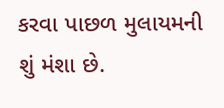કરવા પાછળ મુલાયમની શું મંશા છે.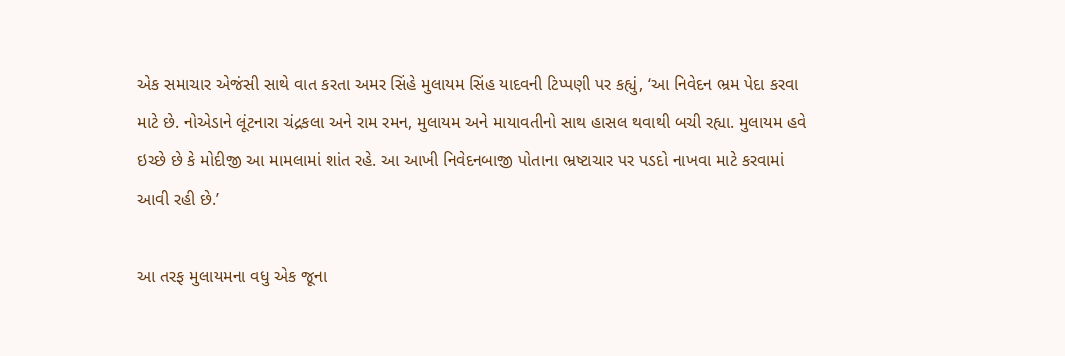એક સમાચાર એજંસી સાથે વાત કરતા અમર સિંહે મુલાયમ સિંહ યાદવની ટિપ્પણી પર કહ્યું, ‘આ નિવેદન ભ્રમ પેદા કરવા માટે છે. નોએડાને લૂંટનારા ચંદ્રકલા અને રામ રમન, મુલાયમ અને માયાવતીનો સાથ હાસલ થવાથી બચી રહ્યા. મુલાયમ હવે ઇચ્છે છે કે મોદીજી આ મામલામાં શાંત રહે. આ આખી નિવેદનબાજી પોતાના ભ્રષ્ટાચાર પર પડદો નાખવા માટે કરવામાં આવી રહી છે.’

આ તરફ મુલાયમના વધુ એક જૂના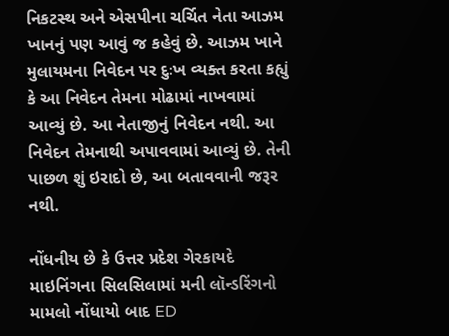નિકટસ્થ અને એસપીના ચર્ચિત નેતા આઝમ ખાનનું પણ આવું જ કહેવું છે. આઝમ ખાને મુલાયમના નિવેદન પર દુઃખ વ્યક્ત કરતા કહ્યું કે આ નિવેદન તેમના મોઢામાં નાખવામાં આવ્યું છે. આ નેતાજીનું નિવેદન નથી. આ નિવેદન તેમનાથી અપાવવામાં આવ્યું છે. તેની પાછળ શું ઇરાદો છે, આ બતાવવાની જરૂર નથી.

નોંધનીય છે કે ઉત્તર પ્રદેશ ગેરકાયદે માઇનિંગના સિલસિલામાં મની લૉન્ડરિંગનો મામલો નોંધાયો બાદ ED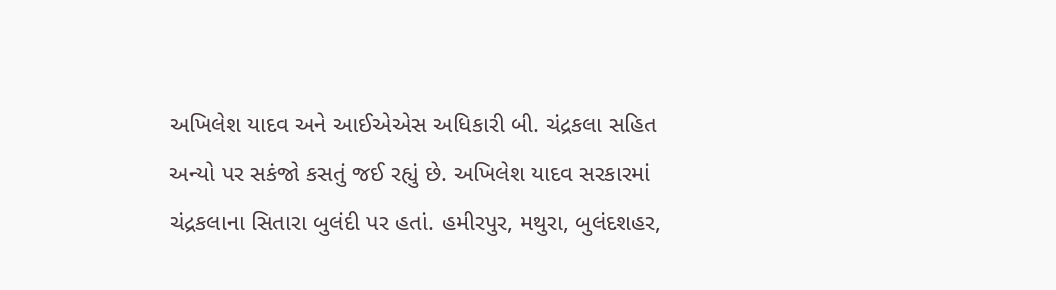અખિલેશ યાદવ અને આઈએએસ અધિકારી બી. ચંદ્રકલા સહિત અન્યો પર સકંજો કસતું જઈ રહ્યું છે. અખિલેશ યાદવ સરકારમાં ચંદ્રકલાના સિતારા બુલંદી પર હતાં. હમીરપુર, મથુરા, બુલંદશહર,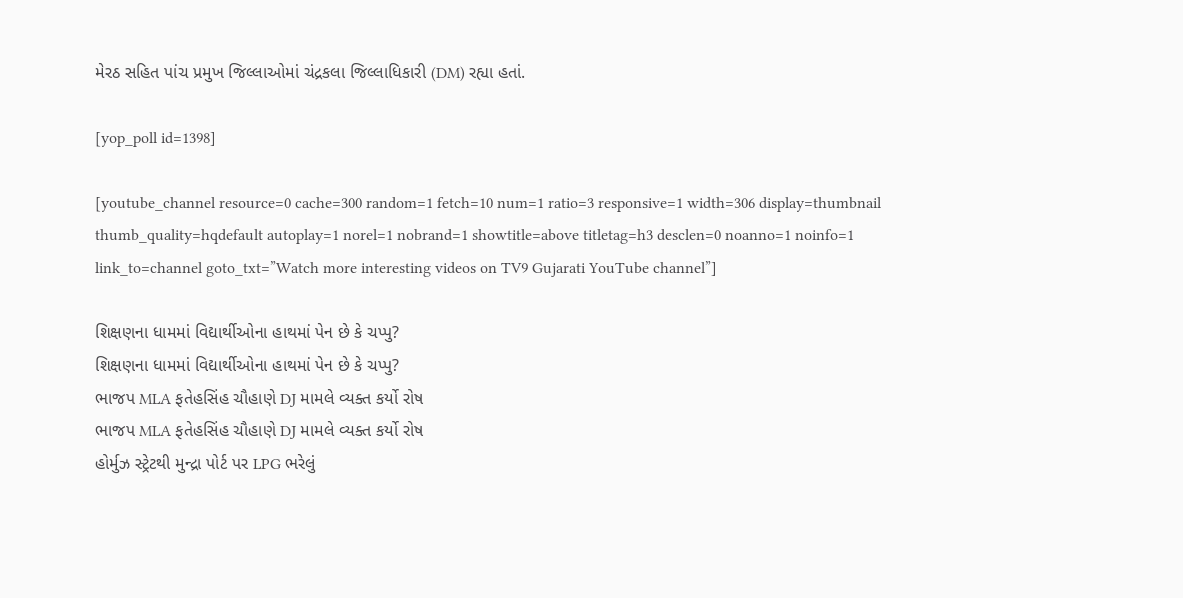મેરઠ સહિત પાંચ પ્રમુખ જિલ્લાઓમાં ચંદ્રકલા જિલ્લાધિકારી (DM) રહ્યા હતાં.

[yop_poll id=1398]

[youtube_channel resource=0 cache=300 random=1 fetch=10 num=1 ratio=3 responsive=1 width=306 display=thumbnail thumb_quality=hqdefault autoplay=1 norel=1 nobrand=1 showtitle=above titletag=h3 desclen=0 noanno=1 noinfo=1 link_to=channel goto_txt=”Watch more interesting videos on TV9 Gujarati YouTube channel”]

શિક્ષણના ધામમાં વિદ્યાર્થીઓના હાથમાં પેન છે કે ચપ્પુ?
શિક્ષણના ધામમાં વિદ્યાર્થીઓના હાથમાં પેન છે કે ચપ્પુ?
ભાજપ MLA ફતેહસિંહ ચૌહાણે DJ મામલે વ્યક્ત કર્યો રોષ
ભાજપ MLA ફતેહસિંહ ચૌહાણે DJ મામલે વ્યક્ત કર્યો રોષ
હોર્મુઝ સ્ટ્રેટથી મુન્દ્રા પોર્ટ પર LPG ભરેલું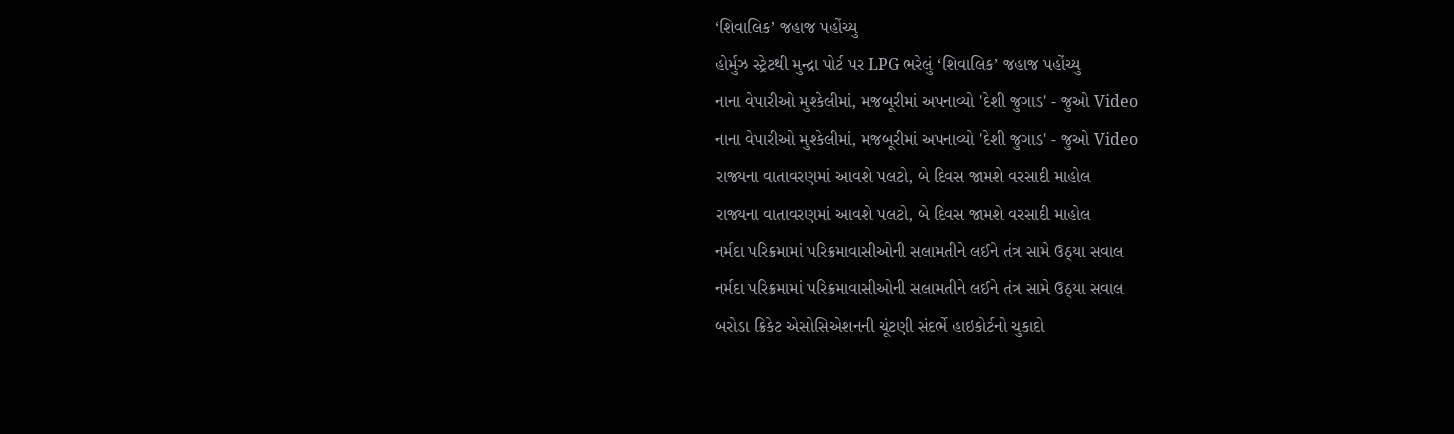‘શિવાલિક’ જહાજ પહોંચ્યુ
હોર્મુઝ સ્ટ્રેટથી મુન્દ્રા પોર્ટ પર LPG ભરેલું ‘શિવાલિક’ જહાજ પહોંચ્યુ
નાના વેપારીઓ મુશ્કેલીમાં, મજબૂરીમાં અપનાવ્યો 'દેશી જુગાડ' - જુઓ Video
નાના વેપારીઓ મુશ્કેલીમાં, મજબૂરીમાં અપનાવ્યો 'દેશી જુગાડ' - જુઓ Video
રાજ્યના વાતાવરણમાં આવશે પલટો, બે દિવસ જામશે વરસાદી માહોલ
રાજ્યના વાતાવરણમાં આવશે પલટો, બે દિવસ જામશે વરસાદી માહોલ
નર્મદા પરિક્રમામાં પરિક્રમાવાસીઓની સલામતીને લઈને તંત્ર સામે ઉઠ્યા સવાલ
નર્મદા પરિક્રમામાં પરિક્રમાવાસીઓની સલામતીને લઈને તંત્ર સામે ઉઠ્યા સવાલ
બરોડા ક્રિકેટ એસોસિએશનની ચૂંટણી સંદર્ભે હાઇકોર્ટનો ચુકાદો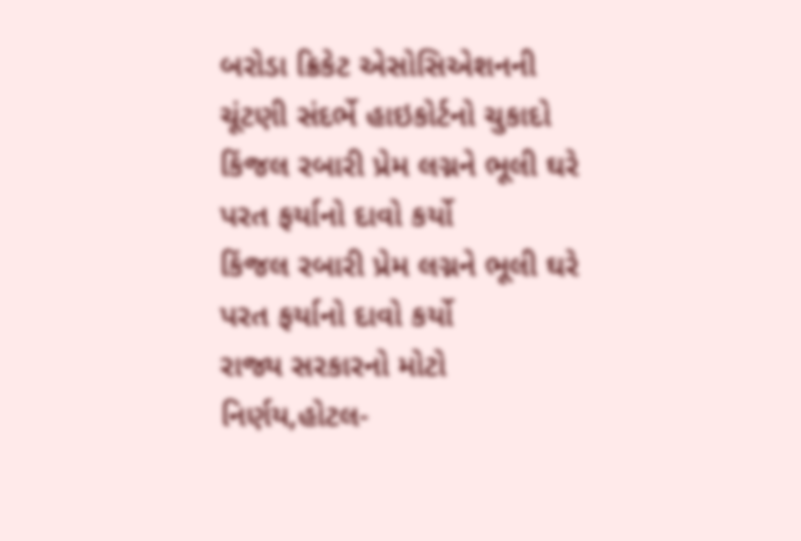બરોડા ક્રિકેટ એસોસિએશનની ચૂંટણી સંદર્ભે હાઇકોર્ટનો ચુકાદો
કિંજલ રબારી પ્રેમ લગ્નને ભૂલી ઘરે પરત ફર્યાનો દાવો કર્યો
કિંજલ રબારી પ્રેમ લગ્નને ભૂલી ઘરે પરત ફર્યાનો દાવો કર્યો
રાજ્ય સરકારનો મોટો નિર્ણય,હોટલ-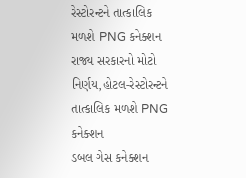રેસ્ટોરન્ટને તાત્કાલિક મળશે PNG કનેક્શન
રાજ્ય સરકારનો મોટો નિર્ણય,હોટલ-રેસ્ટોરન્ટને તાત્કાલિક મળશે PNG કનેક્શન
ડબલ ગેસ કનેક્શન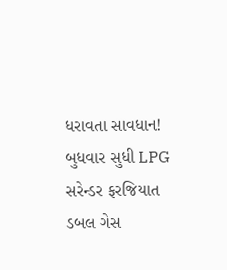ધરાવતા સાવધાન! બુધવાર સુધી LPG સરેન્ડર ફરજિયાત
ડબલ ગેસ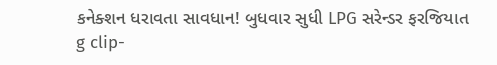કનેક્શન ધરાવતા સાવધાન! બુધવાર સુધી LPG સરેન્ડર ફરજિયાત
g clip-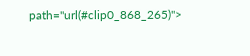path="url(#clip0_868_265)">